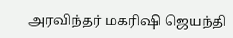அரவிந்தர் மகரிஷி ஜெயந்தி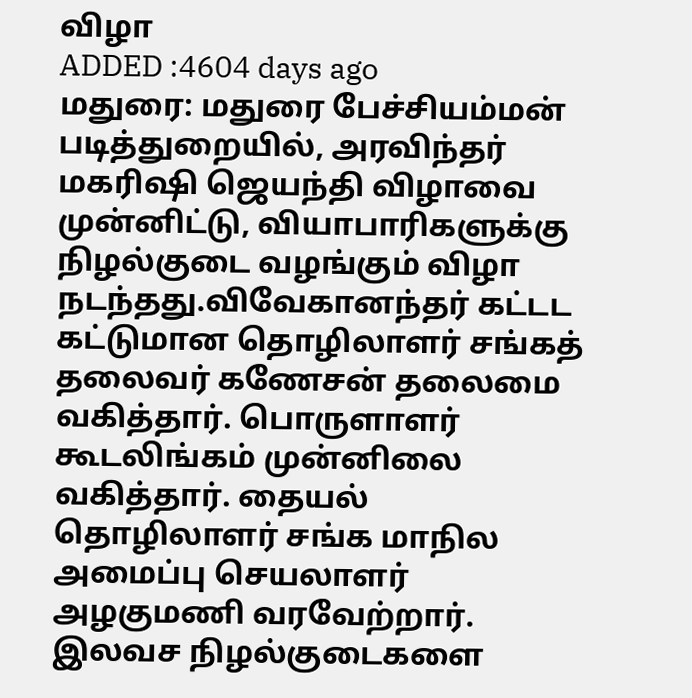விழா
ADDED :4604 days ago
மதுரை: மதுரை பேச்சியம்மன் படித்துறையில், அரவிந்தர் மகரிஷி ஜெயந்தி விழாவை முன்னிட்டு, வியாபாரிகளுக்கு நிழல்குடை வழங்கும் விழா நடந்தது.விவேகானந்தர் கட்டட கட்டுமான தொழிலாளர் சங்கத் தலைவர் கணேசன் தலைமை வகித்தார். பொருளாளர் கூடலிங்கம் முன்னிலை வகித்தார். தையல் தொழிலாளர் சங்க மாநில அமைப்பு செயலாளர் அழகுமணி வரவேற்றார். இலவச நிழல்குடைகளை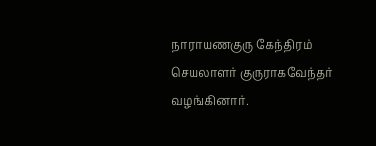நாராயணகுரு கேந்திரம் செயலாளர் குருராகவேந்தர் வழங்கினார்.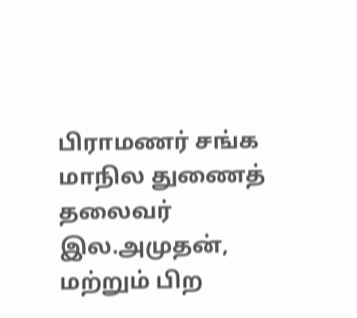பிராமணர் சங்க மாநில துணைத் தலைவர் இல.அமுதன், மற்றும் பிற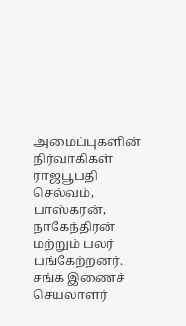அமைப்புகளின் நிர்வாகிகள் ராஜபூபதி செல்வம், பாஸ்கரன், நாகேந்திரன் மற்றும் பலர் பங்கேற்றனர். சங்க இணைச் செயலாளர்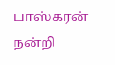பாஸ்கரன் நன்றி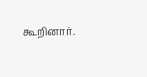கூறினார்.